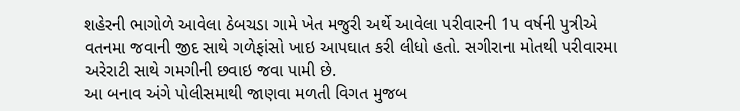શહેરની ભાગોળે આવેલા ઠેબચડા ગામે ખેત મજુરી અર્થે આવેલા પરીવારની 1પ વર્ષની પુત્રીએ વતનમા જવાની જીદ સાથે ગળેફાંસો ખાઇ આપઘાત કરી લીધો હતો. સગીરાના મોતથી પરીવારમા અરેરાટી સાથે ગમગીની છવાઇ જવા પામી છે.
આ બનાવ અંગે પોલીસમાથી જાણવા મળતી વિગત મુજબ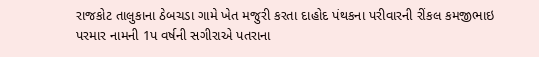રાજકોટ તાલુકાના ઠેબચડા ગામે ખેત મજુરી કરતા દાહોદ પંથકના પરીવારની રીંકલ કમજીભાઇ પરમાર નામની 1પ વર્ષની સગીરાએ પતરાના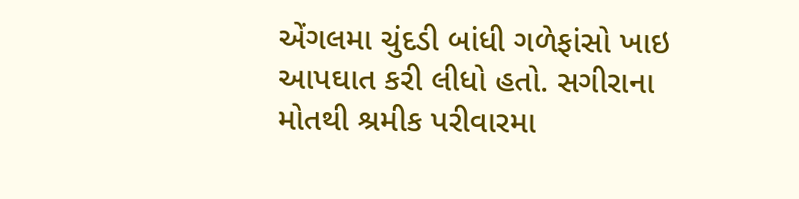એંગલમા ચુંદડી બાંધી ગળેફાંસો ખાઇ આપઘાત કરી લીધો હતો. સગીરાના મોતથી શ્રમીક પરીવારમા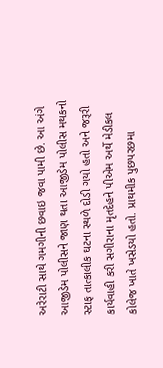અરેરાટી સાથે ગમગીની છવાઇ જવા પામી છે. આ અંગે આજીડેમ પોલીસને જાણ થતા આજીડેમ પોલીસ મથકનો સ્ટાફ તાત્કાલીક ઘટના સ્થળે દોડી ગયો હતો અને જરૂરી કાર્યવાહી કરી સગીરાના મૃતદેહને પીએમ અર્થે મેડીકલ કોલેજ ખાતે ખસેડયો હતો. પ્રાથમીક પુછપરછમા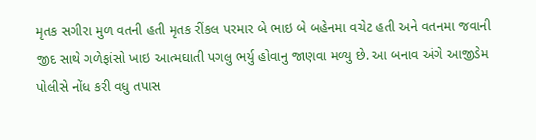મૃતક સગીરા મુળ વતની હતી મૃતક રીંકલ પરમાર બે ભાઇ બે બહેનમા વચેટ હતી અને વતનમા જવાની જીદ સાથે ગળેફાંસો ખાઇ આત્મઘાતી પગલુ ભર્યુ હોવાનુ જાણવા મળ્યુ છે. આ બનાવ અંગે આજીડેમ પોલીસે નોંધ કરી વધુ તપાસ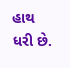હાથ ધરી છે.